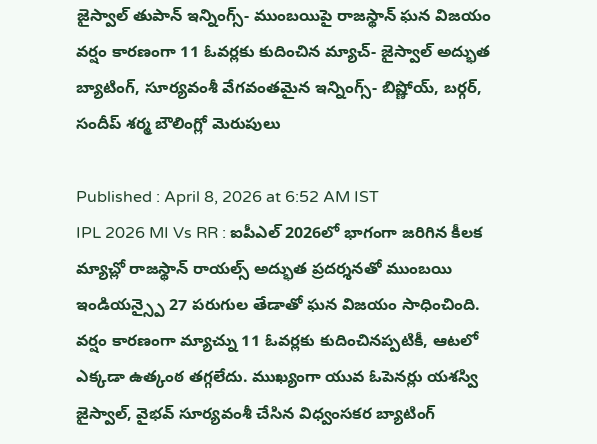జైస్వాల్ తుపాన్ ఇన్నింగ్స్- ముంబయిపై రాజస్థాన్ ఘన విజయం
వర్షం కారణంగా 11 ఓవర్లకు కుదించిన మ్యాచ్- జైస్వాల్ అద్భుత బ్యాటింగ్, సూర్యవంశీ వేగవంతమైన ఇన్నింగ్స్- బిష్ణోయ్, బర్గర్, సందీప్ శర్మ బౌలింగ్లో మెరుపులు

Published : April 8, 2026 at 6:52 AM IST
IPL 2026 MI Vs RR : ఐపీఎల్ 2026లో భాగంగా జరిగిన కీలక మ్యాచ్లో రాజస్థాన్ రాయల్స్ అద్భుత ప్రదర్శనతో ముంబయి ఇండియన్స్పై 27 పరుగుల తేడాతో ఘన విజయం సాధించింది. వర్షం కారణంగా మ్యాచ్ను 11 ఓవర్లకు కుదించినప్పటికీ, ఆటలో ఎక్కడా ఉత్కంఠ తగ్గలేదు. ముఖ్యంగా యువ ఓపెనర్లు యశస్వి జైస్వాల్, వైభవ్ సూర్యవంశీ చేసిన విధ్వంసకర బ్యాటింగ్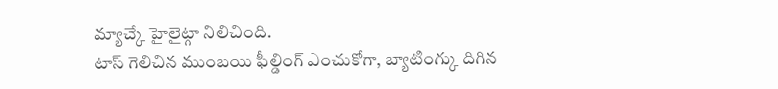మ్యాచ్కే హైలైట్గా నిలిచింది.
టాస్ గెలిచిన ముంబయి ఫీల్డింగ్ ఎంచుకోగా, బ్యాటింగ్కు దిగిన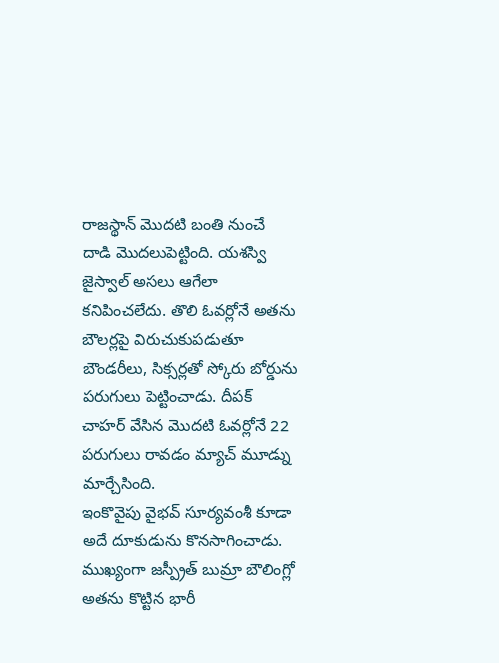రాజస్థాన్ మొదటి బంతి నుంచే దాడి మొదలుపెట్టింది. యశస్వి జైస్వాల్ అసలు ఆగేలా కనిపించలేదు. తొలి ఓవర్లోనే అతను బౌలర్లపై విరుచుకుపడుతూ బౌండరీలు, సిక్సర్లతో స్కోరు బోర్డును పరుగులు పెట్టించాడు. దీపక్ చాహర్ వేసిన మొదటి ఓవర్లోనే 22 పరుగులు రావడం మ్యాచ్ మూడ్ను మార్చేసింది.
ఇంకొవైపు వైభవ్ సూర్యవంశీ కూడా అదే దూకుడును కొనసాగించాడు. ముఖ్యంగా జస్ప్రీత్ బుమ్రా బౌలింగ్లో అతను కొట్టిన భారీ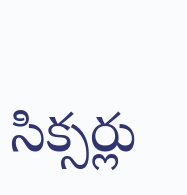సిక్సర్లు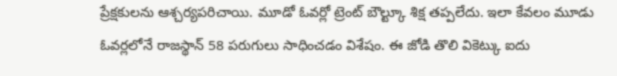ప్రేక్షకులను ఆశ్చర్యపరిచాయి. మూడో ఓవర్లో ట్రెంట్ బౌల్ట్కూ శిక్ష తప్పలేదు. ఇలా కేవలం మూడు ఓవర్లలోనే రాజస్థాన్ 58 పరుగులు సాధించడం విశేషం. ఈ జోడి తొలి వికెట్కు ఐదు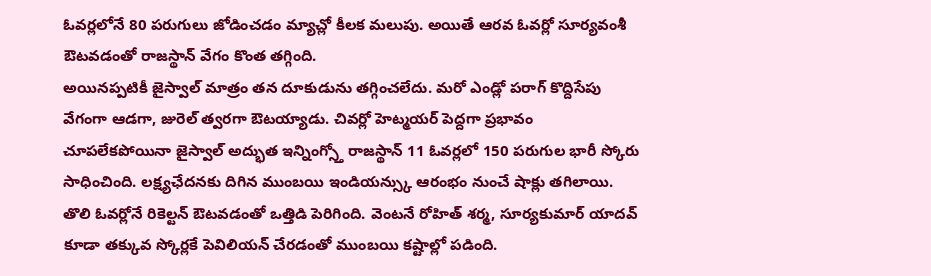ఓవర్లలోనే 80 పరుగులు జోడించడం మ్యాచ్లో కీలక మలుపు. అయితే ఆరవ ఓవర్లో సూర్యవంశీ ఔటవడంతో రాజస్థాన్ వేగం కొంత తగ్గింది.
అయినప్పటికీ జైస్వాల్ మాత్రం తన దూకుడును తగ్గించలేదు. మరో ఎండ్లో పరాగ్ కొద్దిసేపు వేగంగా ఆడగా, జురెల్ త్వరగా ఔటయ్యాడు. చివర్లో హెట్మయర్ పెద్దగా ప్రభావం చూపలేకపోయినా జైస్వాల్ అద్భుత ఇన్నింగ్స్తో రాజస్థాన్ 11 ఓవర్లలో 150 పరుగుల భారీ స్కోరు సాధించింది. లక్ష్యఛేదనకు దిగిన ముంబయి ఇండియన్స్కు ఆరంభం నుంచే షాక్లు తగిలాయి. తొలి ఓవర్లోనే రికెల్టన్ ఔటవడంతో ఒత్తిడి పెరిగింది. వెంటనే రోహిత్ శర్మ, సూర్యకుమార్ యాదవ్ కూడా తక్కువ స్కోర్లకే పెవిలియన్ చేరడంతో ముంబయి కష్టాల్లో పడింది.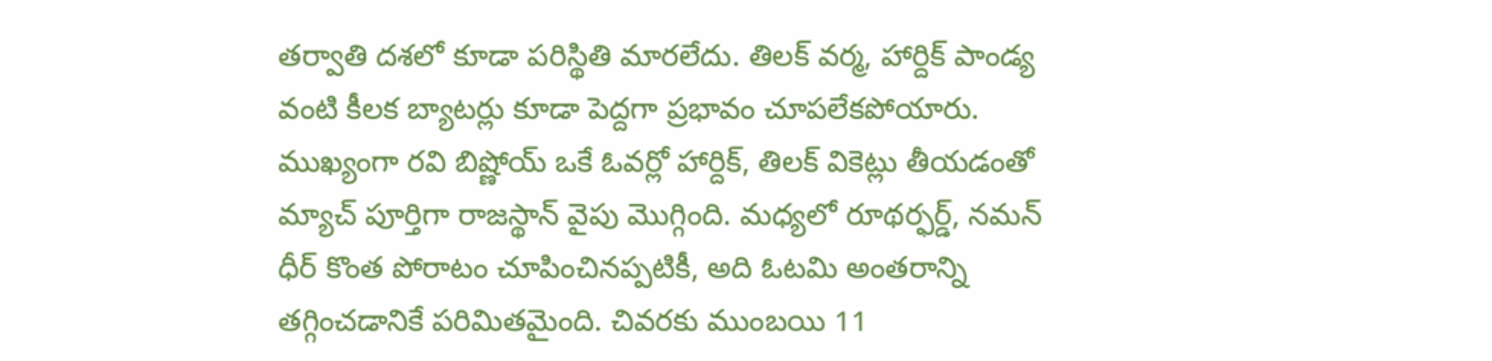తర్వాతి దశలో కూడా పరిస్థితి మారలేదు. తిలక్ వర్మ, హార్దిక్ పాండ్య వంటి కీలక బ్యాటర్లు కూడా పెద్దగా ప్రభావం చూపలేకపోయారు. ముఖ్యంగా రవి బిష్ణోయ్ ఒకే ఓవర్లో హార్దిక్, తిలక్ వికెట్లు తీయడంతో మ్యాచ్ పూర్తిగా రాజస్థాన్ వైపు మొగ్గింది. మధ్యలో రూథర్ఫర్డ్, నమన్ ధీర్ కొంత పోరాటం చూపించినప్పటికీ, అది ఓటమి అంతరాన్ని తగ్గించడానికే పరిమితమైంది. చివరకు ముంబయి 11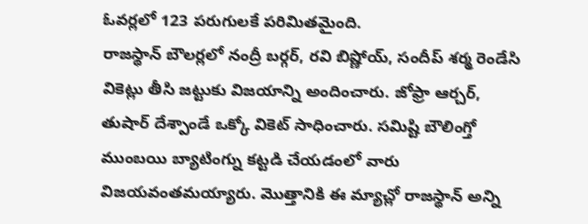ఓవర్లలో 123 పరుగులకే పరిమితమైంది.
రాజస్థాన్ బౌలర్లలో నంద్రీ బర్గర్, రవి బిష్ణోయ్, సందీప్ శర్మ రెండేసి వికెట్లు తీసి జట్టుకు విజయాన్ని అందించారు. జోఫ్రా ఆర్చర్, తుషార్ దేశ్పాండే ఒక్కో వికెట్ సాధించారు. సమిష్టి బౌలింగ్తో ముంబయి బ్యాటింగ్ను కట్టడి చేయడంలో వారు విజయవంతమయ్యారు. మొత్తానికి ఈ మ్యాచ్లో రాజస్థాన్ అన్ని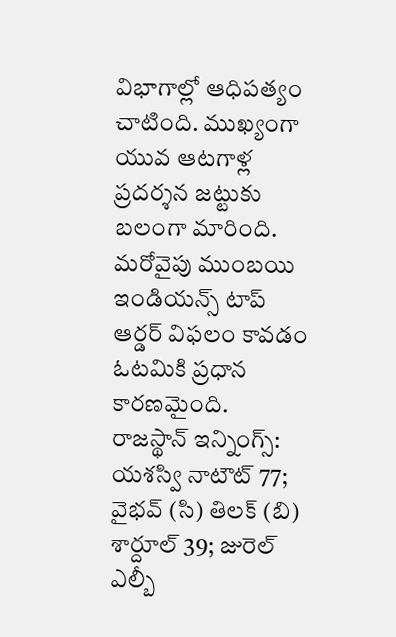విభాగాల్లో ఆధిపత్యం చాటింది. ముఖ్యంగా యువ ఆటగాళ్ల ప్రదర్శన జట్టుకు బలంగా మారింది. మరోవైపు ముంబయి ఇండియన్స్ టాప్ ఆర్డర్ విఫలం కావడం ఓటమికి ప్రధాన కారణమైంది.
రాజస్థాన్ ఇన్నింగ్స్: యశస్వి నాటౌట్ 77; వైభవ్ (సి) తిలక్ (బి) శార్దూల్ 39; జురెల్ ఎల్బీ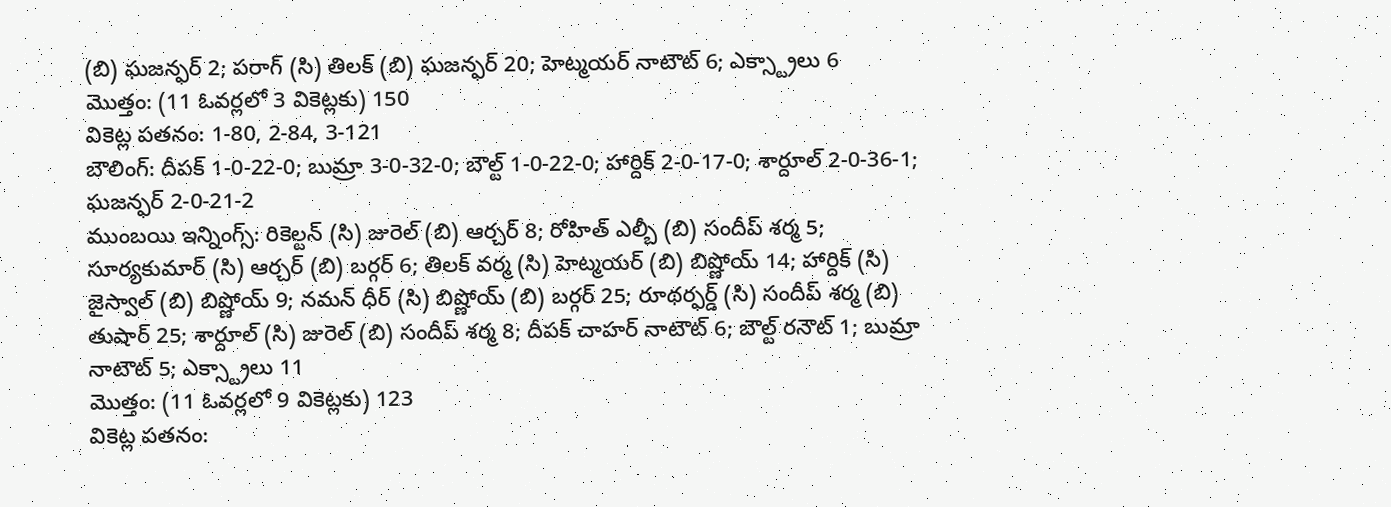(బి) ఘజన్ఫర్ 2; పరాగ్ (సి) తిలక్ (బి) ఘజన్ఫర్ 20; హెట్మయర్ నాటౌట్ 6; ఎక్స్ట్రాలు 6
మొత్తం: (11 ఓవర్లలో 3 వికెట్లకు) 150
వికెట్ల పతనం: 1-80, 2-84, 3-121
బౌలింగ్: దీపక్ 1-0-22-0; బుమ్రా 3-0-32-0; బౌల్ట్ 1-0-22-0; హార్దిక్ 2-0-17-0; శార్దూల్ 2-0-36-1; ఘజన్ఫర్ 2-0-21-2
ముంబయి ఇన్నింగ్స్: రికెల్టన్ (సి) జురెల్ (బి) ఆర్చర్ 8; రోహిత్ ఎల్బీ (బి) సందీప్ శర్మ 5; సూర్యకుమార్ (సి) ఆర్చర్ (బి) బర్గర్ 6; తిలక్ వర్మ (సి) హెట్మయర్ (బి) బిష్ణోయ్ 14; హార్దిక్ (సి) జైస్వాల్ (బి) బిష్ణోయ్ 9; నమన్ ధీర్ (సి) బిష్ణోయ్ (బి) బర్గర్ 25; రూథర్ఫర్డ్ (సి) సందీప్ శర్మ (బి) తుషార్ 25; శార్దూల్ (సి) జురెల్ (బి) సందీప్ శర్మ 8; దీపక్ చాహర్ నాటౌట్ 6; బౌల్ట్ రనౌట్ 1; బుమ్రా నాటౌట్ 5; ఎక్స్ట్రాలు 11
మొత్తం: (11 ఓవర్లలో 9 వికెట్లకు) 123
వికెట్ల పతనం: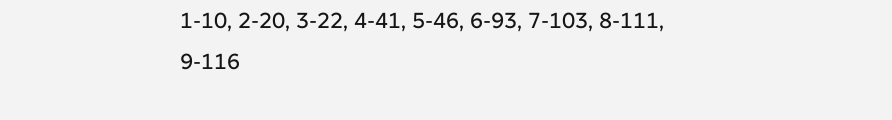1-10, 2-20, 3-22, 4-41, 5-46, 6-93, 7-103, 8-111, 9-116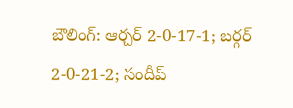బౌలింగ్: ఆర్చర్ 2-0-17-1; బర్గర్ 2-0-21-2; సందీప్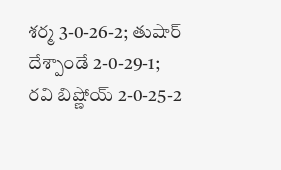శర్మ 3-0-26-2; తుషార్ దేశ్పాండే 2-0-29-1; రవి బిష్ణోయ్ 2-0-25-2